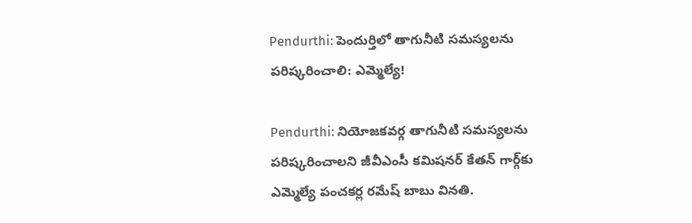Pendurthi: పెందుర్తిలో తాగునీటి సమస్యలను పరిష్కరించాలి: ఎమ్మెల్యే!

Pendurthi: నియోజకవర్గ తాగునీటి సమస్యలను పరిష్కరించాలని జీవీఎంసీ కమిషనర్ కేతన్ గార్గ్‌కు ఎమ్మెల్యే పంచకర్ల రమేష్ బాబు వినతి.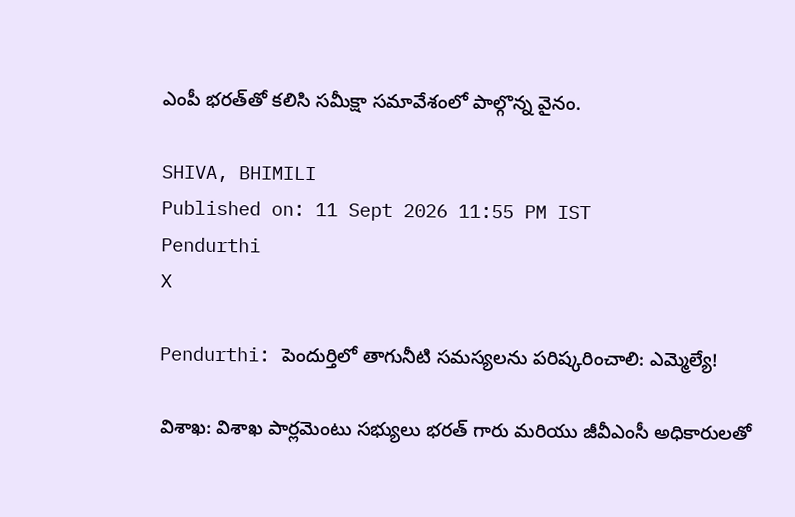ఎంపీ భరత్‌తో కలిసి సమీక్షా సమావేశంలో పాల్గొన్న వైనం.

SHIVA, BHIMILI
Published on: 11 Sept 2026 11:55 PM IST
Pendurthi
X

Pendurthi: పెందుర్తిలో తాగునీటి సమస్యలను పరిష్కరించాలి: ఎమ్మెల్యే!

విశాఖ: విశాఖ పార్లమెంటు సభ్యులు భరత్ గారు మరియు జీవీఎంసీ అధికారులతో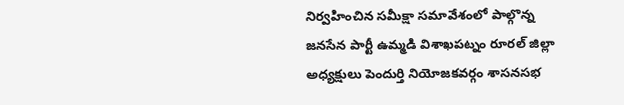నిర్వహించిన సమీక్షా సమావేశంలో పాల్గొన్న జనసేన పార్టీ ఉమ్మడి విశాఖపట్నం రూరల్ జిల్లా అధ్యక్షులు పెందుర్తి నియోజకవర్గం శాసనసభ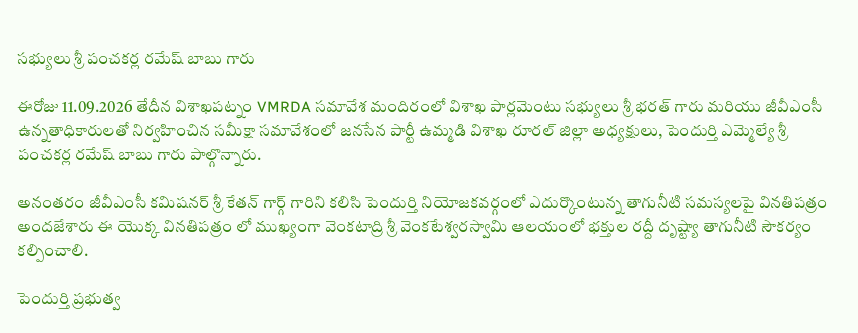సభ్యులు శ్రీ పంచకర్ల రమేష్ బాబు గారు

ఈరోజు 11.09.2026 తేదీన విశాఖపట్నం VMRDA సమావేశ మందిరంలో విశాఖ పార్లమెంటు సభ్యులు శ్రీ భరత్ గారు మరియు జీవీఎంసీ ఉన్నతాధికారులతో నిర్వహించిన సమీక్షా సమావేశంలో జనసేన పార్టీ ఉమ్మడి విశాఖ రూరల్ జిల్లా అధ్యక్షులు, పెందుర్తి ఎమ్మెల్యే శ్రీ పంచకర్ల రమేష్ బాబు గారు పాల్గొన్నారు.

అనంతరం జీవీఎంసీ కమిషనర్ శ్రీ కేతన్ గార్గ్ గారిని కలిసి పెందుర్తి నియోజకవర్గంలో ఎదుర్కొంటున్న తాగునీటి సమస్యలపై వినతిపత్రం అందజేశారు ఈ యొక్క వినతిపత్రం లో ముఖ్యంగా వెంకటాద్రి శ్రీ వెంకటేశ్వరస్వామి ఆలయంలో భక్తుల రద్దీ దృష్ట్యా తాగునీటి సౌకర్యం కల్పించాలి.

పెందుర్తి ప్రభుత్వ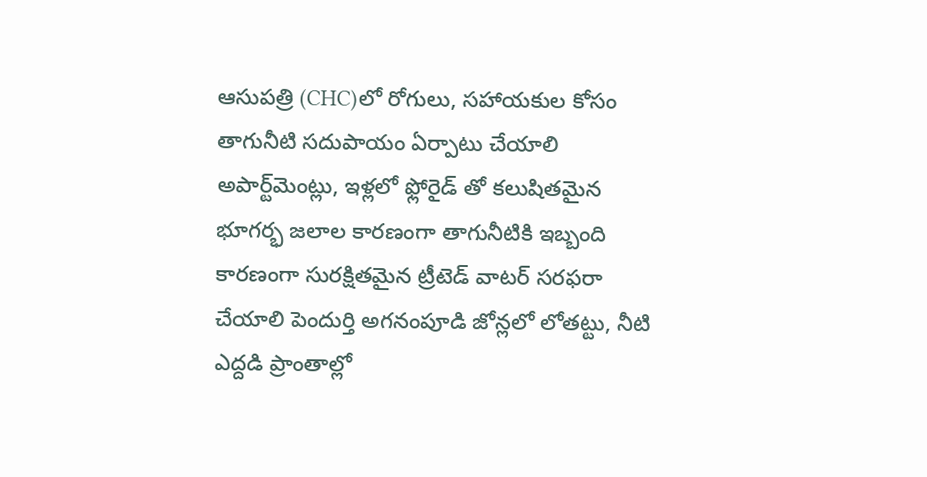ఆసుపత్రి (CHC)లో రోగులు, సహాయకుల కోసం తాగునీటి సదుపాయం ఏర్పాటు చేయాలి అపార్ట్‌మెంట్లు, ఇళ్లలో ఫ్లోరైడ్ తో కలుషితమైన భూగర్భ జలాల కారణంగా తాగునీటికి ఇబ్బంది కారణంగా సురక్షితమైన ట్రీటెడ్ వాటర్ సరఫరా చేయాలి పెందుర్తి అగనంపూడి జోన్లలో లోతట్టు, నీటి ఎద్దడి ప్రాంతాల్లో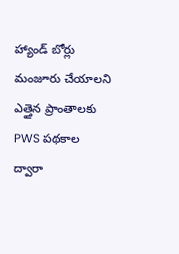హ్యాండ్ బోర్లు మంజూరు చేయాలని ఎత్తైన ప్రాంతాలకు PWS పథకాల ద్వారా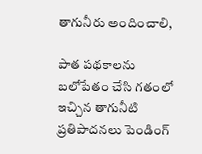తాగునీరు అందించాలి,

పాత పథకాలను బలోపేతం చేసి గతంలో ఇచ్చిన తాగునీటి ప్రతిపాదనలు పెండింగ్‌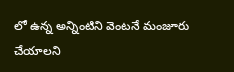లో ఉన్న అన్నింటిని వెంటనే మంజూరు చేయాలని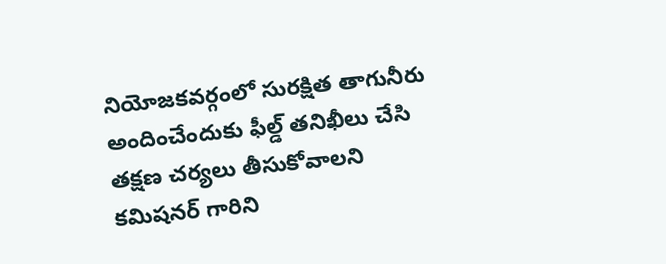నియోజకవర్గంలో సురక్షిత తాగునీరు అందించేందుకు ఫీల్డ్ తనిఖీలు చేసి తక్షణ చర్యలు తీసుకోవాలని కమిషనర్ గారిని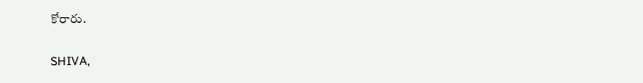కోరారు.

SHIVA,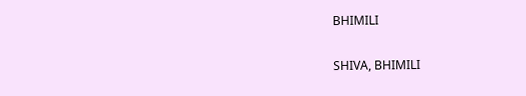BHIMILI

SHIVA, BHIMILI